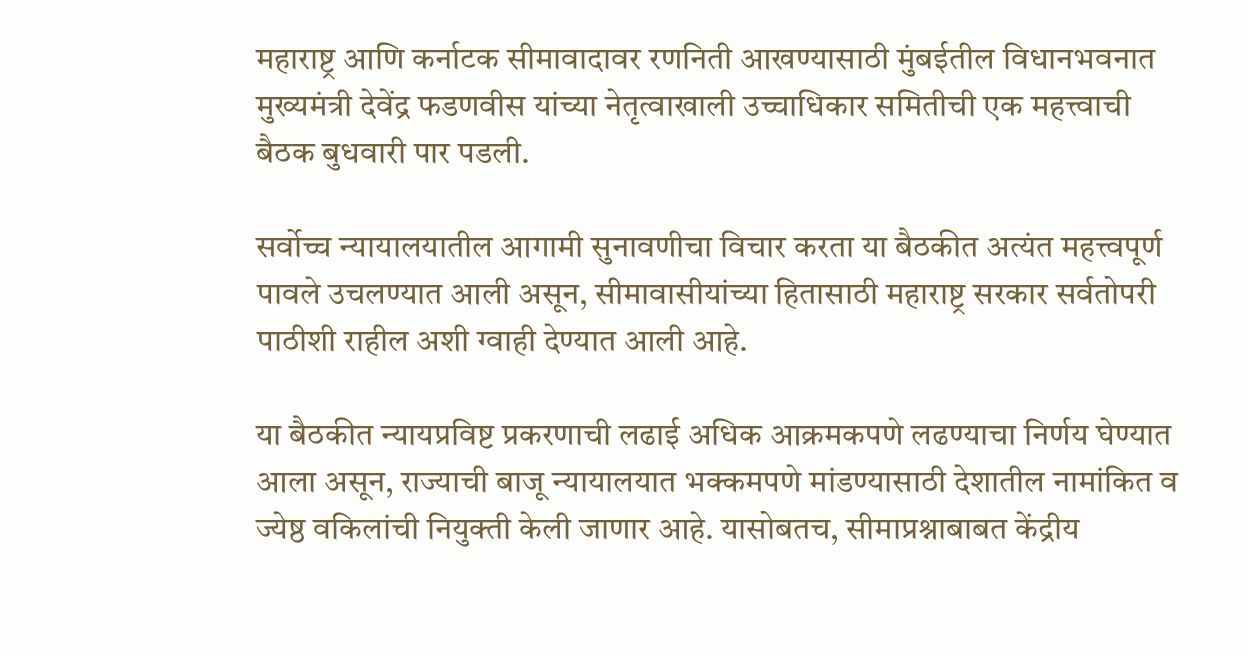महाराष्ट्र आणि कर्नाटक सीमावादावर रणनिती आखण्यासाठी मुंबईतील विधानभवनात मुख्यमंत्री देवेंद्र फडणवीस यांच्या नेतृत्वाखाली उच्चाधिकार समितीची एक महत्त्वाची बैठक बुधवारी पार पडली.

सर्वोच्च न्यायालयातील आगामी सुनावणीचा विचार करता या बैठकीत अत्यंत महत्त्वपूर्ण पावले उचलण्यात आली असून, सीमावासीयांच्या हितासाठी महाराष्ट्र सरकार सर्वतोपरी पाठीशी राहील अशी ग्वाही देण्यात आली आहे.

या बैठकीत न्यायप्रविष्ट प्रकरणाची लढाई अधिक आक्रमकपणे लढण्याचा निर्णय घेण्यात आला असून, राज्याची बाजू न्यायालयात भक्कमपणे मांडण्यासाठी देशातील नामांकित व ज्येष्ठ वकिलांची नियुक्ती केली जाणार आहे. यासोबतच, सीमाप्रश्नाबाबत केंद्रीय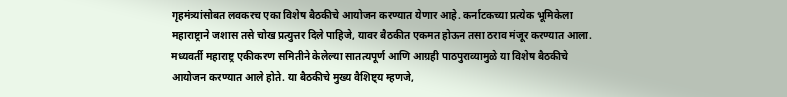गृहमंत्र्यांसोबत लवकरच एका विशेष बैठकीचे आयोजन करण्यात येणार आहे. कर्नाटकच्या प्रत्येक भूमिकेला महाराष्ट्राने जशास तसे चोख प्रत्युत्तर दिले पाहिजे, यावर बैठकीत एकमत होऊन तसा ठराव मंजूर करण्यात आला.
मध्यवर्ती महाराष्ट्र एकीकरण समितीने केलेल्या सातत्यपूर्ण आणि आग्रही पाठपुराव्यामुळे या विशेष बैठकीचे आयोजन करण्यात आले होते. या बैठकीचे मुख्य वैशिष्ट्य म्हणजे,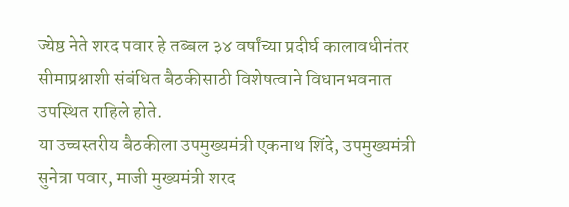ज्येष्ठ नेते शरद पवार हे तब्बल ३४ वर्षांच्या प्रदीर्घ कालावधीनंतर सीमाप्रश्नाशी संबंधित बैठकीसाठी विशेषत्वाने विधानभवनात उपस्थित राहिले होते.
या उच्चस्तरीय बैठकीला उपमुख्यमंत्री एकनाथ शिंदे, उपमुख्यमंत्री सुनेत्रा पवार, माजी मुख्यमंत्री शरद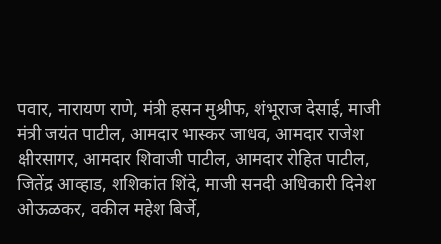पवार, नारायण राणे, मंत्री हसन मुश्रीफ, शंभूराज देसाई, माजी मंत्री जयंत पाटील, आमदार भास्कर जाधव, आमदार राजेश क्षीरसागर, आमदार शिवाजी पाटील, आमदार रोहित पाटील, जितेंद्र आव्हाड, शशिकांत शिंदे, माजी सनदी अधिकारी दिनेश ओऊळकर, वकील महेश बिर्जे,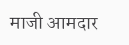माजी आमदार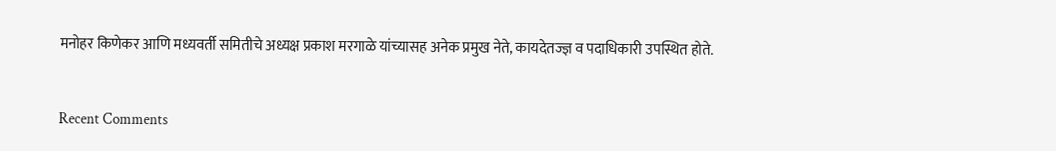मनोहर किणेकर आणि मध्यवर्ती समितीचे अध्यक्ष प्रकाश मरगाळे यांच्यासह अनेक प्रमुख नेते, कायदेतज्ज्ञ व पदाधिकारी उपस्थित होते.


Recent Comments